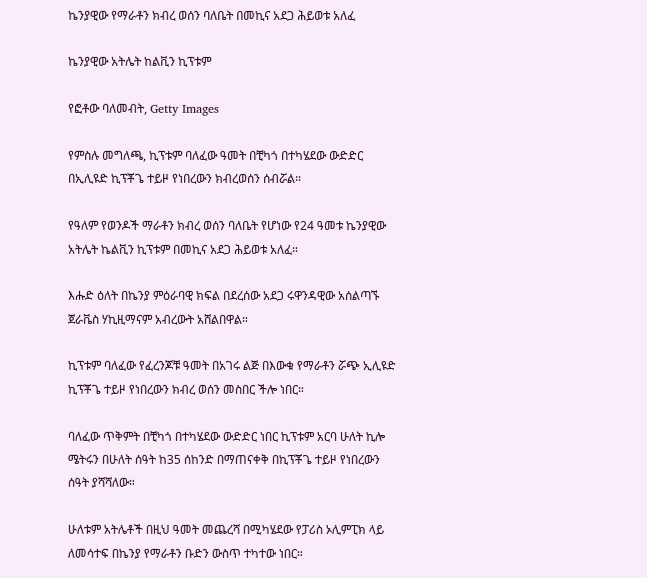ኬንያዊው የማራቶን ክብረ ወሰን ባለቤት በመኪና አደጋ ሕይወቱ አለፈ

ኬንያዊው አትሌት ከልቪን ኪፕቱም

የፎቶው ባለመብት, Getty Images

የምስሉ መግለጫ, ኪፕቱም ባለፈው ዓመት በቺካጎ በተካሄደው ውድድር በኢሊዩድ ኪፕቾጌ ተይዞ የነበረውን ክብረወሰን ሰብሯል።

የዓለም የወንዶች ማራቶን ክብረ ወሰን ባለቤት የሆነው የ24 ዓመቱ ኬንያዊው አትሌት ኬልቪን ኪፕቱም በመኪና አደጋ ሕይወቱ አለፈ።

እሑድ ዕለት በኬንያ ምዕራባዊ ክፍል በደረሰው አደጋ ሩዋንዳዊው አሰልጣኙ ጀራቬስ ሃኪዚማናም አብረውት አሸልበዋል።

ኪፕቱም ባለፈው የፈረንጆቹ ዓመት በአገሩ ልጅ በእውቁ የማራቶን ሯጭ ኢሊዩድ ኪፕቾጌ ተይዞ የነበረውን ክብረ ወሰን መስበር ችሎ ነበር።

ባለፈው ጥቅምት በቺካጎ በተካሄደው ውድድር ነበር ኪፕቱም አርባ ሁለት ኪሎ ሜትሩን በሁለት ሰዓት ከ35 ሰከንድ በማጠናቀቅ በኪፕቾጌ ተይዞ የነበረውን ሰዓት ያሻሻለው።

ሁለቱም አትሌቶች በዚህ ዓመት መጨረሻ በሚካሄደው የፓሪስ ኦሊምፒክ ላይ ለመሳተፍ በኬንያ የማራቶን ቡድን ውስጥ ተካተው ነበር።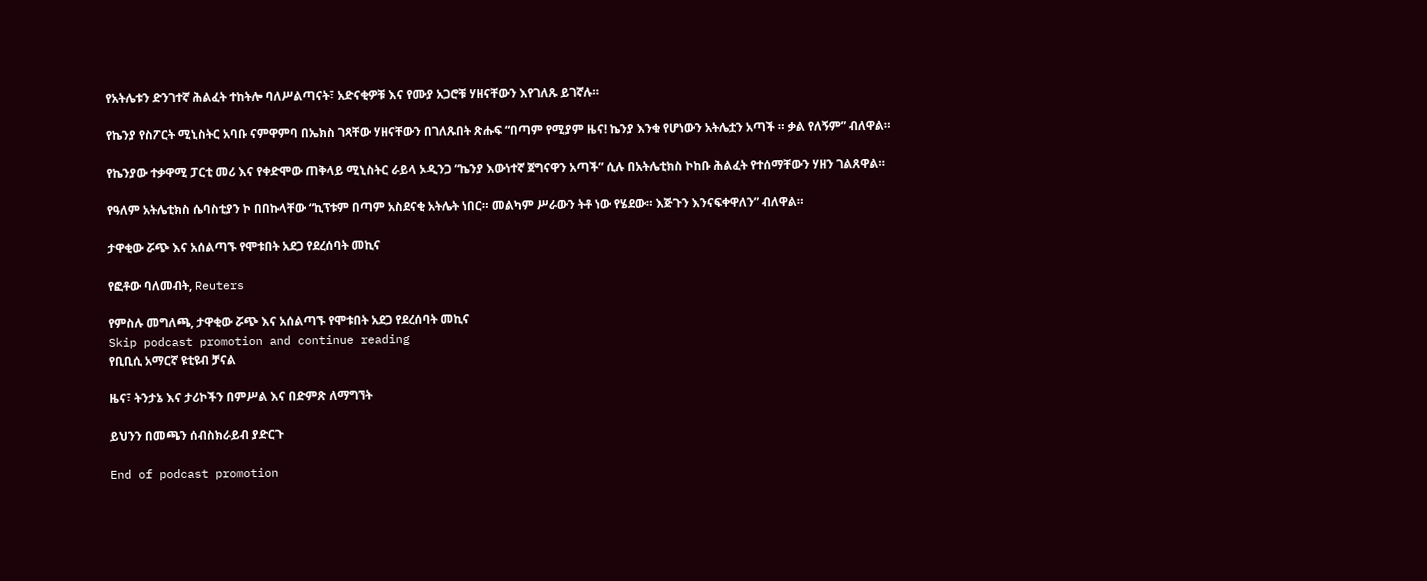የአትሌቱን ድንገተኛ ሕልፈት ተከትሎ ባለሥልጣናት፣ አድናቂዎቹ እና የሙያ አጋሮቹ ሃዘናቸውን እየገለጹ ይገኛሉ።

የኬንያ የስፖርት ሚኒስትር አባቡ ናምዋምባ በኤክስ ገጻቸው ሃዘናቸውን በገለጹበት ጽሑፍ “በጣም የሚያም ዜና! ኬንያ እንቁ የሆነውን አትሌቷን አጣች ። ቃል የለኝም” ብለዋል።

የኬንያው ተቃዋሚ ፓርቲ መሪ እና የቀድሞው ጠቅላይ ሚኒስትር ራይላ ኦዲንጋ “ኬንያ እውነተኛ ጀግናዋን አጣች” ሲሉ በአትሌቲክስ ኮከቡ ሕልፈት የተሰማቸውን ሃዘን ገልጸዋል።

የዓለም አትሌቲክስ ሴባስቲያን ኮ በበኩላቸው “ኪፕቱም በጣም አስደናቂ አትሌት ነበር። መልካም ሥራውን ትቶ ነው የሄደው። እጅጉን እንናፍቀዋለን” ብለዋል።

ታዋቂው ሯጭ እና አሰልጣኙ የሞቱበት አደጋ የደረሰባት መኪና

የፎቶው ባለመብት, Reuters

የምስሉ መግለጫ, ታዋቂው ሯጭ እና አሰልጣኙ የሞቱበት አደጋ የደረሰባት መኪና
Skip podcast promotion and continue reading
የቢቢሲ አማርኛ ዩቲዩብ ቻናል

ዜና፣ ትንታኔ እና ታሪኮችን በምሥል እና በድምጽ ለማግኘት

ይህንን በመጫን ሰብስክራይብ ያድርጉ

End of podcast promotion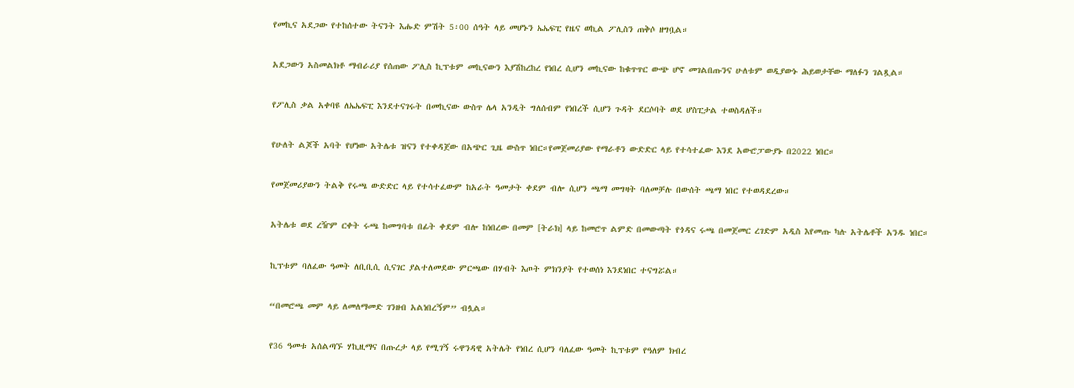የመኪና አደጋው የተከሰተው ትናንት እሑድ ምሽት 5፡00 ሰዓት ላይ መሆኑን ኤኤፍፒ የዜና ወኪል ፖሊስን ጠቅሶ ዘግቧል።

አደጋውን አስመልክቶ ማብራሪያ የሰጠው ፖሊስ ኪፕቱም መኪናውን እያሽከረከረ የነበረ ሲሆን መኪናው ከቁጥጥር ውጭ ሆኖ መገልበጡንና ሁለቱም ወዲያውኑ ሕይወታቸው ማለፉን ገልጿል።

የፖሊስ ቃል አቀባዩ ለኤኤፍፒ እንደተናገሩት በመኪናው ውስጥ ሌላ አንዲት ግለሰብም የነበረች ሲሆን ጉዳት ደርሶባት ወደ ሆስፒታል ተወስዳለች።

የሁለት ልጆች አባት የሆነው አትሌቱ ዝናን የተቀዳጀው በአጭር ጊዜ ውስጥ ነበር።የመጀመሪያው የማራቶን ውድድር ላይ የተሳተፈው እንደ አውሮፓውያኑ በ2022 ነበር።

የመጀመሪያውን ትልቅ የሩጫ ውድድር ላይ የተሳተፈውም ከአራት ዓመታት ቀደም ብሎ ሲሆን ጫማ መግዛት ባለመቻሉ በውሰት ጫማ ነበር የተወዳደረው።

አትሌቱ ወደ ረዥም ርቀት ሩጫ ከመግባቱ በፊት ቀደም ብሎ ከነበረው በመም [ትራክ] ላይ ከመሮጥ ልምድ በመውጣት የጎዳና ሩጫ በመጀመር ረገድም አዲስ እየመጡ ካሉ አትሌቶች አንዱ ነበር።

ኪፕቱም ባለፈው ዓመት ለቢቢሲ ሲናገር ያልተለመደው ምርጫው በሃብት እጦት ምክንያት የተወሰነ እንደነበር ተናግሯል።

“በመሮጫ መም ላይ ለመለማመድ ገንዘብ አልነበረኝም” ብሏል።

የ36 ዓመቱ አሰልጣኙ ሃኪዚማና በጡረታ ላይ የሚገኝ ሩዋንዳዊ አትሌት የነበረ ሲሆን ባለፈው ዓመት ኪፕቱም የዓለም ክብረ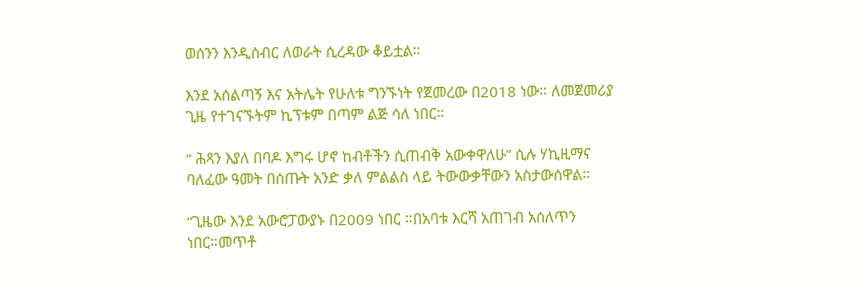ወሰንን እንዲሰብር ለወራት ሲረዳው ቆይቷል።

እንደ አሰልጣኝ እና አትሌት የሁለቱ ግንኙነት የጀመረው በ2018 ነው። ለመጀመሪያ ጊዜ የተገናኙትም ኪፕቱም በጣም ልጅ ሳለ ነበር።

“ ሕጻን እያለ በባዶ እግሩ ሆኖ ከብቶችን ሲጠብቅ አውቀዋለሁ” ሲሉ ሃኪዚማና ባለፈው ዓመት በሰጡት አንድ ቃለ ምልልስ ላይ ትውውቃቸውን አስታውሰዋል።

“ጊዜው እንደ አውሮፓውያኑ በ2009 ነበር ።በአባቱ እርሻ አጠገብ አሰለጥን ነበር።መጥቶ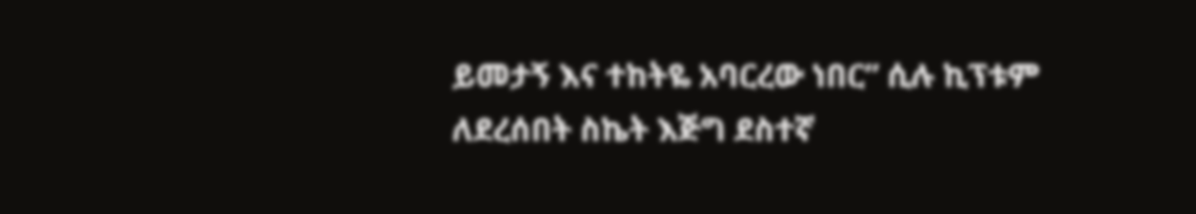ይመታኝ እና ተከትዬ አባርረው ነበር” ሲሉ ኪፕቱም ለደረሰበት ስኬት እጅግ ደስተኛ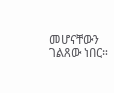መሆናቸውን ገልጸው ነበር።